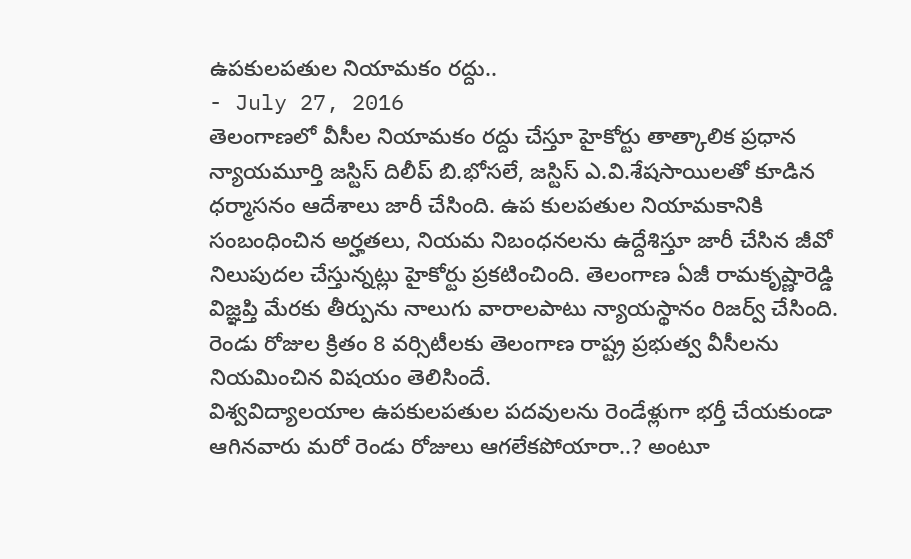ఉపకులపతుల నియామకం రద్దు..
- July 27, 2016
తెలంగాణలో వీసీల నియామకం రద్దు చేస్తూ హైకోర్టు తాత్కాలిక ప్రధాన న్యాయమూర్తి జస్టిస్ దిలీప్ బి.భోసలే, జస్టిస్ ఎ.వి.శేషసాయిలతో కూడిన ధర్మాసనం ఆదేశాలు జారీ చేసింది. ఉప కులపతుల నియామకానికి సంబంధించిన అర్హతలు, నియమ నిబంధనలను ఉద్దేశిస్తూ జారీ చేసిన జీవో నిలుపుదల చేస్తున్నట్లు హైకోర్టు ప్రకటించింది. తెలంగాణ ఏజీ రామకృష్ణారెడ్డి విజ్ఞప్తి మేరకు తీర్పును నాలుగు వారాలపాటు న్యాయస్థానం రిజర్వ్ చేసింది. రెండు రోజుల క్రితం 8 వర్సిటీలకు తెలంగాణ రాష్ట్ర ప్రభుత్వ వీసీలను నియమించిన విషయం తెలిసిందే.
విశ్వవిద్యాలయాల ఉపకులపతుల పదవులను రెండేళ్లుగా భర్తీ చేయకుండా ఆగినవారు మరో రెండు రోజులు ఆగలేకపోయారా..? అంటూ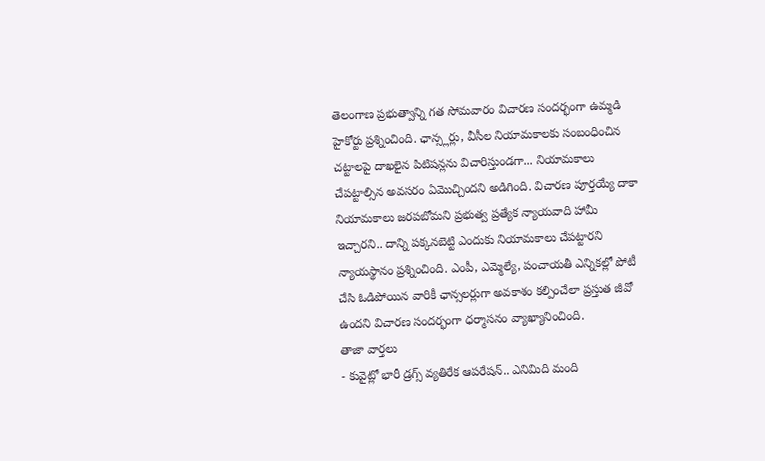తెలంగాణ ప్రభుత్వాన్ని గత సోమవారం విచారణ సందర్భంగా ఉమ్మడి హైకోర్టు ప్రశ్నించింది. ఛాన్స్లర్లు, వీసీల నియామకాలకు సంబంధించిన చట్టాలపై దాఖలైన పిటిషన్లను విచారిస్తుండగా... నియామకాలు చేపట్టాల్సిన అవసరం ఏమొచ్చిందని అడిగింది. విచారణ పూర్తయ్యే దాకా నియామకాలు జరపబోమని ప్రభుత్వ ప్రత్యేక న్యాయవాది హామీ ఇచ్చారని.. దాన్ని పక్కనబెట్టి ఎందుకు నియామకాలు చేపట్టారని న్యాయస్థానం ప్రశ్నించింది. ఎంపీ, ఎమ్మెల్యే, పంచాయతీ ఎన్నికల్లో పోటీ చేసి ఓడిపోయిన వారికీ ఛాన్సలర్లుగా అవకాశం కల్పించేలా ప్రస్తుత జీవో ఉందని విచారణ సందర్భంగా ధర్మాసనం వ్యాఖ్యానించింది.
తాజా వార్తలు
- కువైట్లో భారీ డ్రగ్స్ వ్యతిరేక ఆపరేషన్.. ఎనిమిది మంది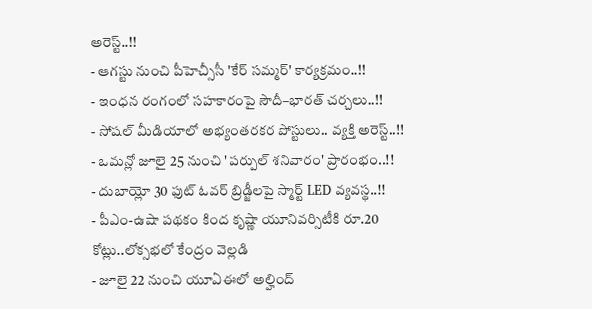అరెస్ట్..!!
- ఆగస్టు నుంచి పీహెచ్సీసీ 'కేర్ సమ్మర్' కార్యక్రమం..!!
- ఇంధన రంగంలో సహకారంపై సౌదీ–భారత్ చర్చలు..!!
- సోషల్ మీడియాలో అభ్యంతరకర పోస్టులు.. వ్యక్తి అరెస్ట్..!!
- ఒమన్లో జూలై 25 నుంచి 'పర్పుల్ శనివారం' ప్రారంభం..!!
- దుబాయ్లో 30 ఫుట్ ఓవర్ బ్రిడ్జీలపై స్మార్ట్ LED వ్యవస్థ..!!
- పీఎం-ఉషా పథకం కింద కృష్ణా యూనివర్సిటీకి రూ.20 కోట్లు..లోక్సభలో కేంద్రం వెల్లడి
- జూలై 22 నుంచి యూఏఈలో అల్హింద్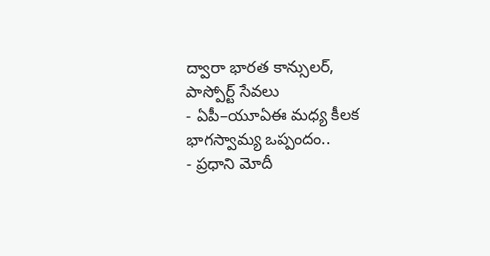ద్వారా భారత కాన్సులర్, పాస్పోర్ట్ సేవలు
- ఏపీ–యూఏఈ మధ్య కీలక భాగస్వామ్య ఒప్పందం..
- ప్రధాని మోదీ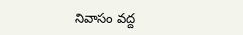నివాసం వద్ద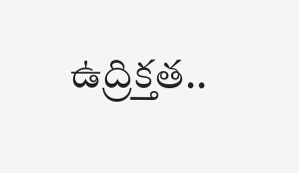ఉద్రిక్తత..